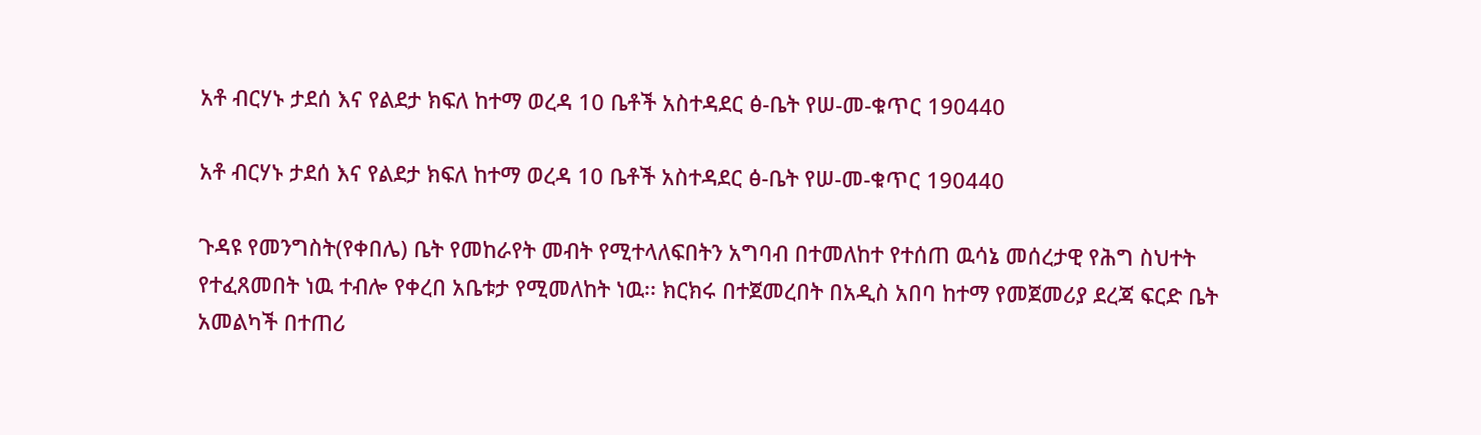አቶ ብርሃኑ ታደሰ እና የልደታ ክፍለ ከተማ ወረዳ 10 ቤቶች አስተዳደር ፅ-ቤት የሠ-መ-ቁጥር 190440

አቶ ብርሃኑ ታደሰ እና የልደታ ክፍለ ከተማ ወረዳ 10 ቤቶች አስተዳደር ፅ-ቤት የሠ-መ-ቁጥር 190440

ጉዳዩ የመንግስት(የቀበሌ) ቤት የመከራየት መብት የሚተላለፍበትን አግባብ በተመለከተ የተሰጠ ዉሳኔ መሰረታዊ የሕግ ስህተት የተፈጸመበት ነዉ ተብሎ የቀረበ አቤቱታ የሚመለከት ነዉ፡፡ ክርክሩ በተጀመረበት በአዲስ አበባ ከተማ የመጀመሪያ ደረጃ ፍርድ ቤት አመልካች በተጠሪ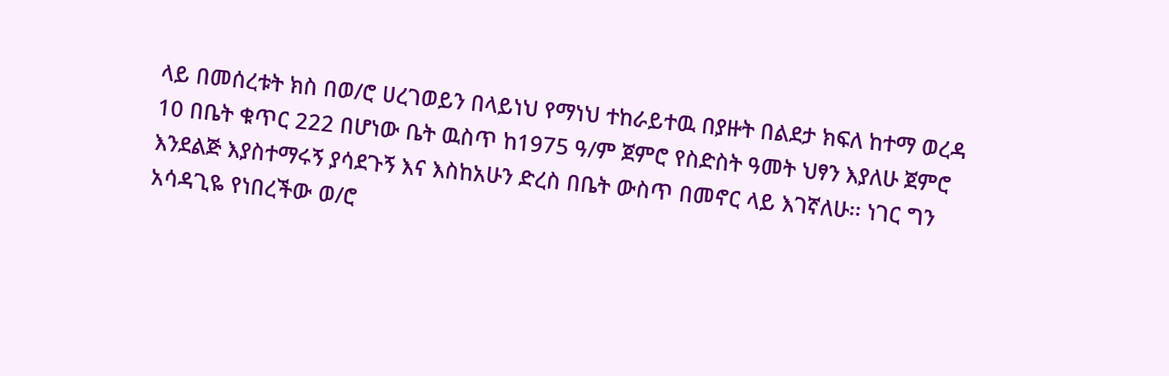ላይ በመሰረቱት ክስ በወ/ሮ ሀረገወይን በላይነህ የማነህ ተከራይተዉ በያዙት በልደታ ክፍለ ከተማ ወረዳ 10 በቤት ቁጥር 222 በሆነው ቤት ዉስጥ ከ1975 ዓ/ም ጀምሮ የስድስት ዓመት ህፃን እያለሁ ጀምሮ  እንደልጅ እያስተማሩኝ ያሳደጉኝ እና እስከአሁን ድረስ በቤት ውስጥ በመኖር ላይ እገኛለሁ፡፡ ነገር ግን አሳዳጊዬ የነበረችው ወ/ሮ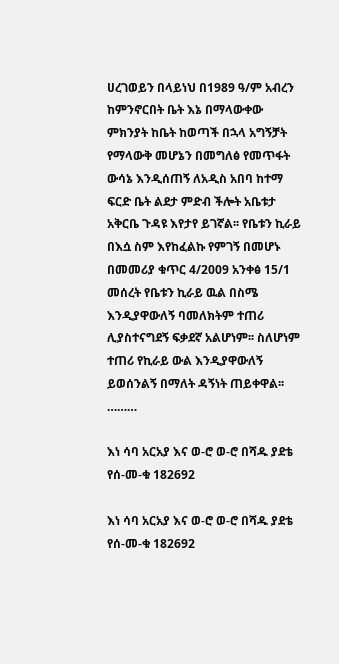ሀረገወይን በላይነህ በ1989 ዓ/ም አብረን ከምንኖርበት ቤት እኔ በማላውቀው ምክንያት ከቤት ከወጣች በኋላ አግኝቻት የማላውቅ መሆኔን በመግለፅ የመጥፋት ውሳኔ እንዲሰጠኝ ለአዲስ አበባ ከተማ ፍርድ ቤት ልደታ ምድብ ችሎት አቤቱታ አቅርቤ ጉዳዩ እየታየ ይገኛል፡፡ የቤቱን ኪራይ በእሷ ስም እየከፈልኩ የምገኝ በመሆኑ በመመሪያ ቁጥር 4/2009 አንቀፅ 15/1 መሰረት የቤቱን ኪራይ ዉል በስሜ እንዲያዋውለኝ ባመለክትም ተጠሪ ሊያስተናግደኝ ፍቃደኛ አልሆነም፡፡ ስለሆነም ተጠሪ የኪራይ ውል እንዲያዋውለኝ ይወሰንልኝ በማለት ዳኝነት ጠይቀዋል፡፡………

እነ ሳባ አርአያ እና ወ-ሮ ወ-ሮ በሻዱ ያደቴ የሰ-መ-ቁ 182692

እነ ሳባ አርአያ እና ወ-ሮ ወ-ሮ በሻዱ ያደቴ የሰ-መ-ቁ 182692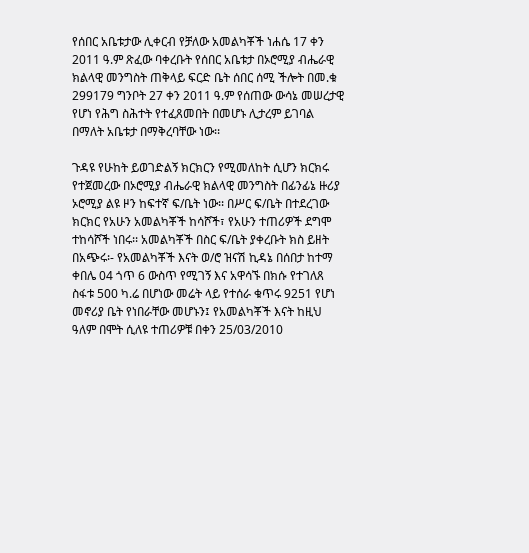የሰበር አቤቱታው ሊቀርብ የቻለው አመልካቾች ነሐሴ 17 ቀን 2011 ዓ.ም ጽፈው ባቀረቡት የሰበር አቤቱታ በኦሮሚያ ብሔራዊ ክልላዊ መንግስት ጠቅላይ ፍርድ ቤት ሰበር ሰሚ ችሎት በመ.ቁ 299179 ግንቦት 27 ቀን 2011 ዓ.ም የሰጠው ውሳኔ መሠረታዊ የሆነ የሕግ ስሕተት የተፈጸመበት በመሆኑ ሊታረም ይገባል በማለት አቤቱታ በማቅረባቸው ነው፡፡

ጉዳዩ የሁከት ይወገድልኝ ክርክርን የሚመለከት ሲሆን ክርክሩ የተጀመረው በኦሮሚያ ብሔራዊ ክልላዊ መንግስት በፊንፊኔ ዙሪያ ኦሮሚያ ልዩ ዞን ከፍተኛ ፍ/ቤት ነው፡፡ በሥር ፍ/ቤት በተደረገው ክርክር የአሁን አመልካቾች ከሳሾች፣ የአሁን ተጠሪዎች ደግሞ ተከሳሾች ነበሩ፡፡ አመልካቾች በስር ፍ/ቤት ያቀረቡት ክስ ይዘት በአጭሩ፡- የአመልካቾች እናት ወ/ሮ ዝናሽ ኪዳኔ በሰበታ ከተማ ቀበሌ 04 ጎጥ 6 ውስጥ የሚገኝ እና አዋሳኙ በክሱ የተገለጸ ስፋቱ 500 ካ.ሬ በሆነው መሬት ላይ የተሰራ ቁጥሩ 9251 የሆነ መኖሪያ ቤት የነበራቸው መሆኑን፤ የአመልካቾች እናት ከዚህ ዓለም በሞት ሲለዩ ተጠሪዎቹ በቀን 25/03/2010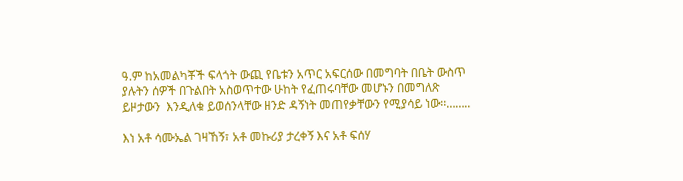ዓ.ም ከአመልካቾች ፍላጎት ውጪ የቤቱን አጥር አፍርሰው በመግባት በቤት ውስጥ ያሉትን ሰዎች በጉልበት አስወጥተው ሁከት የፈጠሩባቸው መሆኑን በመግለጽ ይዞታውን  እንዲለቁ ይወሰንላቸው ዘንድ ዳኝነት መጠየቃቸውን የሚያሳይ ነው፡፡……..

እነ አቶ ሳሙኤል ገዛኸኝ፣ አቶ መኩሪያ ታረቀኝ እና አቶ ፍሰሃ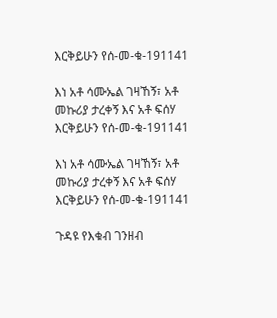እርቅይሁን የሰ-መ-ቁ-191141

እነ አቶ ሳሙኤል ገዛኸኝ፣ አቶ መኩሪያ ታረቀኝ እና አቶ ፍሰሃ እርቅይሁን የሰ-መ-ቁ-191141

እነ አቶ ሳሙኤል ገዛኸኝ፣ አቶ መኩሪያ ታረቀኝ እና አቶ ፍሰሃ እርቅይሁን የሰ-መ-ቁ-191141

ጉዳዩ የእቁብ ገንዘብ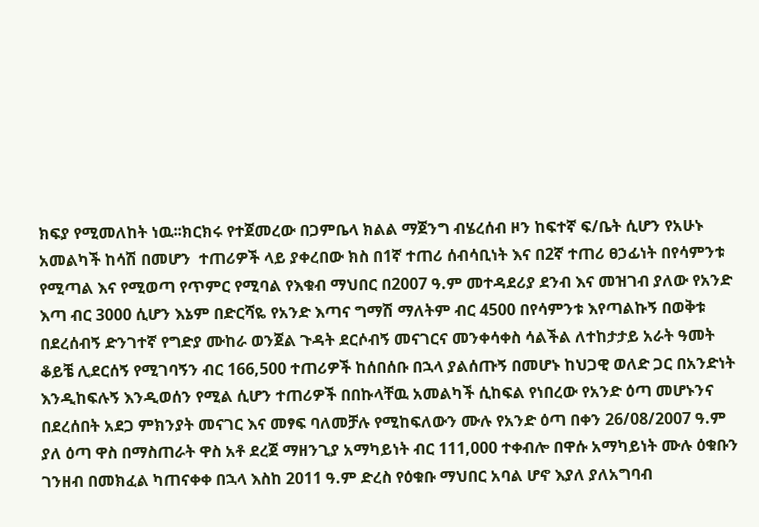ክፍያ የሚመለከት ነዉ፡፡ክርክሩ የተጀመረው በጋምቤላ ክልል ማጀንግ ብሄረሰብ ዞን ከፍተኛ ፍ/ቤት ሲሆን የአሁኑ አመልካች ከሳሽ በመሆን  ተጠሪዎች ላይ ያቀረበው ክስ በ1ኛ ተጠሪ ሰብሳቢነት እና በ2ኛ ተጠሪ ፀኃፊነት በየሳምንቱ የሚጣል እና የሚወጣ የጥምር የሚባል የእቁብ ማህበር በ2007 ዓ.ም መተዳደሪያ ደንብ እና መዝገብ ያለው የአንድ እጣ ብር 3000 ሲሆን እኔም በድርሻዬ የአንድ እጣና ግማሽ ማለትም ብር 4500 በየሳምንቱ እየጣልኩኝ በወቅቱ በደረሰብኝ ድንገተኛ የግድያ ሙከራ ወንጀል ጉዳት ደርሶብኝ መናገርና መንቀሳቀስ ሳልችል ለተከታታይ አራት ዓመት ቆይቼ ሊደርሰኝ የሚገባኝን ብር 166,500 ተጠሪዎች ከሰበሰቡ በኋላ ያልሰጡኝ በመሆኑ ከህጋዊ ወለድ ጋር በአንድነት እንዲከፍሉኝ እንዲወሰን የሚል ሲሆን ተጠሪዎች በበኩላቸዉ አመልካች ሲከፍል የነበረው የአንድ ዕጣ መሆኑንና በደረሰበት አደጋ ምክንያት መናገር እና መፃፍ ባለመቻሉ የሚከፍለውን ሙሉ የአንድ ዕጣ በቀን 26/08/2007 ዓ.ም ያለ ዕጣ ዋስ በማስጠራት ዋስ አቶ ደረጀ ማዘንጊያ አማካይነት ብር 111,000 ተቀብሎ በዋሱ አማካይነት ሙሉ ዕቁቡን ገንዘብ በመክፈል ካጠናቀቀ በኋላ እስከ 2011 ዓ.ም ድረስ የዕቁቡ ማህበር አባል ሆኖ እያለ ያለአግባብ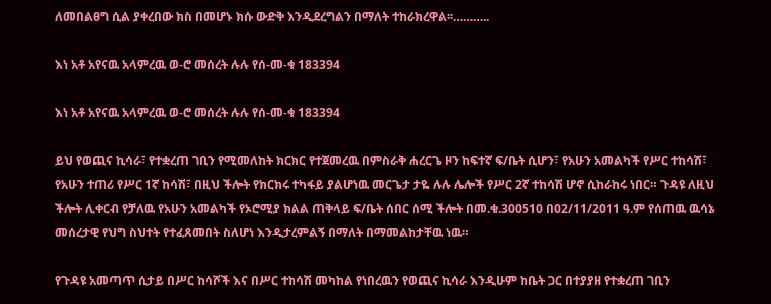ለመበልፀግ ሲል ያቀረበው ክስ በመሆኑ ክሱ ውድቅ እንዲደረግልን በማለት ተከራክረዋል፡፡………..

እነ አቶ አየናዉ አላምረዉ ወ-ሮ መሰረት ሉሉ የሰ-መ-ቁ 183394

እነ አቶ አየናዉ አላምረዉ ወ-ሮ መሰረት ሉሉ የሰ-መ-ቁ 183394

ይህ የወጪና ኪሳራ፣ የተቋረጠ ገቢን የሚመለከት ክርክር የተጀመረዉ በምስራቅ ሐረርጌ ዞን ከፍተኛ ፍ/ቤት ሲሆን፣ የአሁን አመልካች የሥር ተከሳሽ፣ የአሁን ተጠሪ የሥር 1ኛ ከሳሽ፣ በዚህ ችሎት የክርክሩ ተካፋይ ያልሆነዉ መርጌታ ታዬ ሉሉ ሌሎች የሥር 2ኛ ተከሳሽ ሆኖ ሲከራከሩ ነበር። ጉዳዩ ለዚህ ችሎት ሊቀርብ የቻለዉ የአሁን አመልካች የኦሮሚያ ክልል ጠቅላይ ፍ/ቤት ሰበር ሰሚ ችሎት በመ.ቁ.300510 በ02/11/2011 ዓ.ም የሰጠዉ ዉሳኔ መሰረታዊ የህግ ስህተት የተፈጸመበት ስለሆነ እንዲታረምልኝ በማለት በማመልከታቸዉ ነዉ።

የጉዳዩ አመጣጥ ሲታይ በሥር ከሳሾች እና በሥር ተከሳሽ መካከል የነበረዉን የወጪና ኪሳራ እንዲሁም ከቤት ጋር በተያያዘ የተቋረጠ ገቢን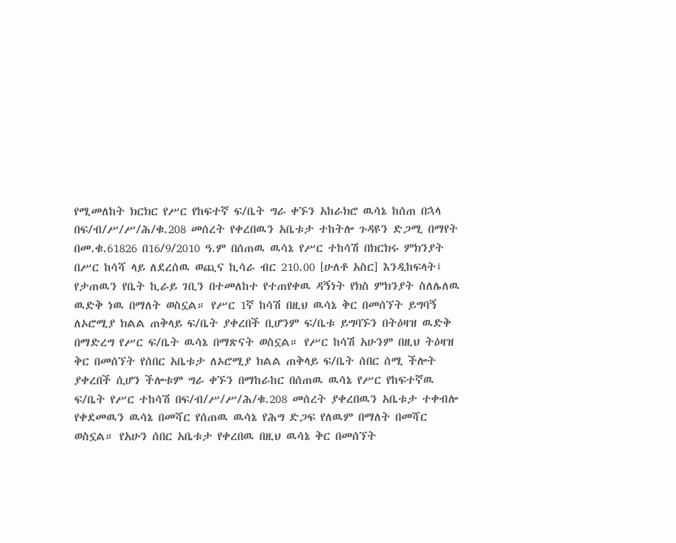የሚመለከት ክርክር የሥር የከፍተኛ ፍ/ቤት ግራ ቀኙን አከራክሮ ዉሳኔ ከሰጠ በኋላ በፍ/ብ/ሥ/ሥ/ሕ/ቁ.208 መሰረት የቀረበዉን አቤቱታ ተከትሎ ጉዳዩን ድጋሚ በማየት በመ.ቁ.61826 በ16/9/2010 ዓ.ም በሰጠዉ ዉሳኔ የሥር ተከሳሽ በክርክሩ ምክንያት በሥር ከሳሻ ላይ ለደረሰዉ ወጪና ኪሳራ ብር 210.00 [ሁለቶ አስር] እንዲከፍላት፤ የታጠዉን የቤት ኪራይ ገቢን በተመለከተ የተጠየቀዉ ዳኝነት የክስ ምክንያት ስለሌለዉ ዉድቅ ነዉ በማለት ወስኗል። የሥር 1ኛ ከሳሽ በዚህ ዉሳኔ ቅር በመሰኘት ይግባኝ ለኦሮሚያ ክልል ጠቅላይ ፍ/ቤት ያቀረበች ቢሆንም ፍ/ቤቱ ይግባኙን በትዕዛዝ ዉድቅ በማድረግ የሥር ፍ/ቤት ዉሳኔ በማጽናት ወስኗል። የሥር ከሳሽ አሁንም በዚህ ትዕዛዝ ቅር በመሰኘት የሰበር አቤቱታ ለኦሮሚያ ክልል ጠቅላይ ፍ/ቤት ሰበር ሰሚ ችሎት ያቀረበች ሲሆን ችሎቱም ግራ ቀኙን በማከራከር በሰጠዉ ዉሳኔ የሥር የከፍተኛዉ ፍ/ቤት የሥር ተከሳሽ በፍ/ብ/ሥ/ሥ/ሕ/ቁ.208 መሰረት ያቀረበዉን አቤቱታ ተቀብሎ የቀደመዉን ዉሳኔ በመሻር የሰጠዉ ዉሳኔ የሕግ ድጋፍ የለዉም በማለት በመሻር ወስኗል። የአሁን ሰበር አቤቱታ የቀረበዉ በዚህ ዉሳኔ ቅር በመሰኘት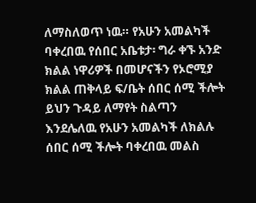ለማስለወጥ ነዉ። የአሁን አመልካች ባቀረበዉ የሰበር አቤቱታ፡ ግራ ቀኙ አንድ ክልል ነዋሪዎች በመሆናችን የኦሮሚያ ክልል ጠቅላይ ፍ/ቤት ሰበር ሰሚ ችሎት ይህን ጉዳይ ለማየት ስልጣን እንደሌለዉ የአሁን አመልካች ለክልሉ ሰበር ሰሚ ችሎት ባቀረበዉ መልስ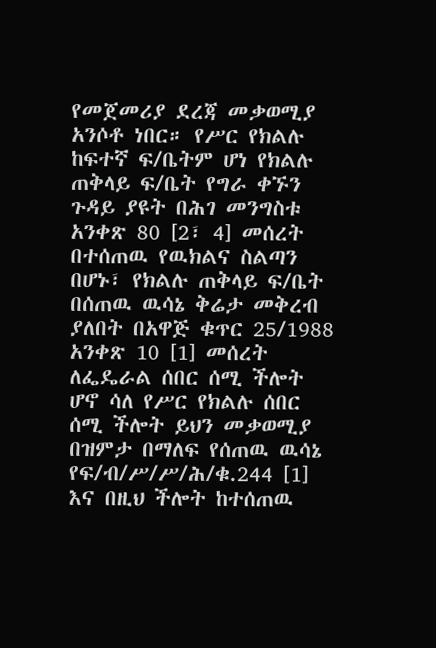የመጀመሪያ ደረጃ መቃወሚያ አንሶቶ ነበር። የሥር የክልሉ ከፍተኛ ፍ/ቤትም ሆነ የክልሉ ጠቅላይ ፍ/ቤት የግራ ቀኙን ጉዳይ ያዩት በሕገ መንግስቱ አንቀጽ 80 [2፣ 4] መሰረት በተሰጠዉ የዉክልና ስልጣን በሆኑ፣ የክልሉ ጠቅላይ ፍ/ቤት በሰጠዉ ዉሳኔ ቅሬታ መቅረብ ያለበት በአዋጅ ቁጥር 25/1988 አንቀጽ 10 [1] መሰረት ለፌዴራል ሰበር ሰሚ ችሎት ሆኖ ሳለ የሥር የክልሉ ሰበር ሰሚ ችሎት ይህን መቃወሚያ በዝምታ በማለፍ የሰጠዉ ዉሳኔ የፍ/ብ/ሥ/ሥ/ሕ/ቁ.244 [1] እና በዚህ ችሎት ከተሰጠዉ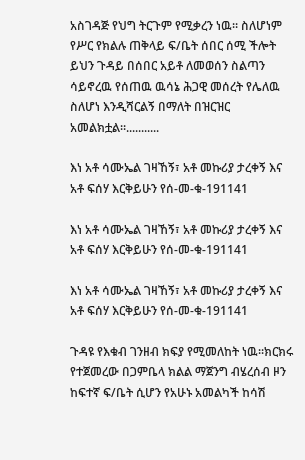አስገዳጅ የህግ ትርጉም የሚቃረን ነዉ። ስለሆነም የሥር የክልሉ ጠቅላይ ፍ/ቤት ሰበር ሰሚ ችሎት ይህን ጉዳይ በሰበር አይቶ ለመወሰን ስልጣን ሳይኖረዉ የሰጠዉ ዉሳኔ ሕጋዊ መሰረት የሌለዉ ስለሆነ እንዲሻርልኝ በማለት በዝርዝር አመልክቷል።...........

እነ አቶ ሳሙኤል ገዛኸኝ፣ አቶ መኩሪያ ታረቀኝ እና አቶ ፍሰሃ እርቅይሁን የሰ-መ-ቁ-191141

እነ አቶ ሳሙኤል ገዛኸኝ፣ አቶ መኩሪያ ታረቀኝ እና አቶ ፍሰሃ እርቅይሁን የሰ-መ-ቁ-191141

እነ አቶ ሳሙኤል ገዛኸኝ፣ አቶ መኩሪያ ታረቀኝ እና አቶ ፍሰሃ እርቅይሁን የሰ-መ-ቁ-191141

ጉዳዩ የእቁብ ገንዘብ ክፍያ የሚመለከት ነዉ፡፡ክርክሩ የተጀመረው በጋምቤላ ክልል ማጀንግ ብሄረሰብ ዞን ከፍተኛ ፍ/ቤት ሲሆን የአሁኑ አመልካች ከሳሽ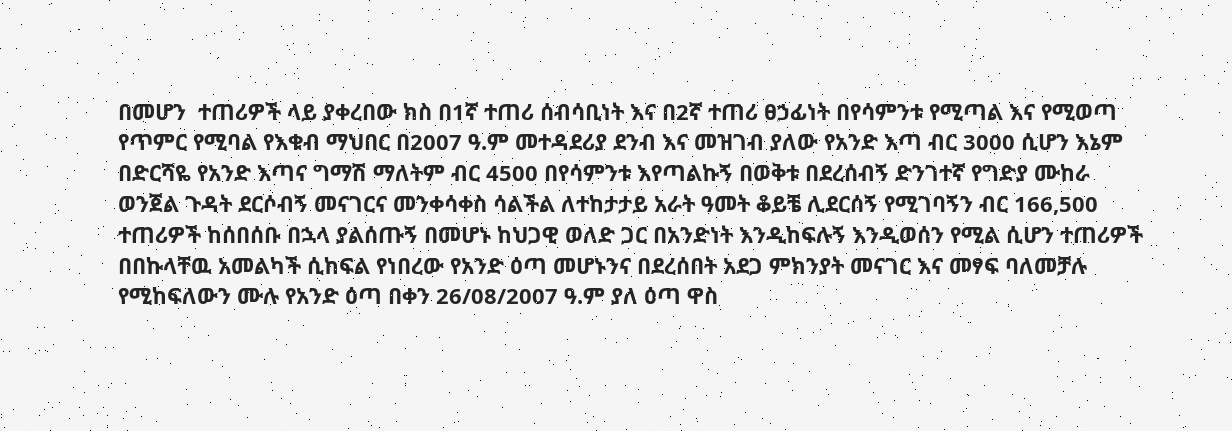በመሆን  ተጠሪዎች ላይ ያቀረበው ክስ በ1ኛ ተጠሪ ሰብሳቢነት እና በ2ኛ ተጠሪ ፀኃፊነት በየሳምንቱ የሚጣል እና የሚወጣ የጥምር የሚባል የእቁብ ማህበር በ2007 ዓ.ም መተዳደሪያ ደንብ እና መዝገብ ያለው የአንድ እጣ ብር 3000 ሲሆን እኔም በድርሻዬ የአንድ እጣና ግማሽ ማለትም ብር 4500 በየሳምንቱ እየጣልኩኝ በወቅቱ በደረሰብኝ ድንገተኛ የግድያ ሙከራ ወንጀል ጉዳት ደርሶብኝ መናገርና መንቀሳቀስ ሳልችል ለተከታታይ አራት ዓመት ቆይቼ ሊደርሰኝ የሚገባኝን ብር 166,500 ተጠሪዎች ከሰበሰቡ በኋላ ያልሰጡኝ በመሆኑ ከህጋዊ ወለድ ጋር በአንድነት እንዲከፍሉኝ እንዲወሰን የሚል ሲሆን ተጠሪዎች በበኩላቸዉ አመልካች ሲከፍል የነበረው የአንድ ዕጣ መሆኑንና በደረሰበት አደጋ ምክንያት መናገር እና መፃፍ ባለመቻሉ የሚከፍለውን ሙሉ የአንድ ዕጣ በቀን 26/08/2007 ዓ.ም ያለ ዕጣ ዋስ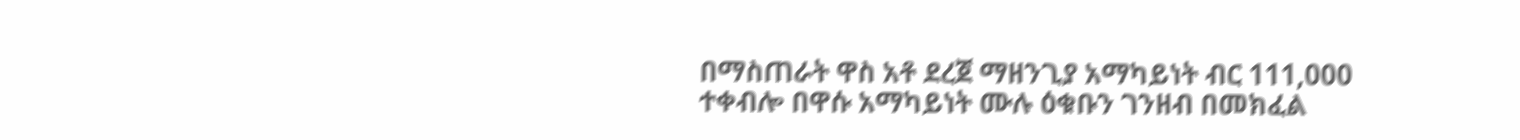በማስጠራት ዋስ አቶ ደረጀ ማዘንጊያ አማካይነት ብር 111,000 ተቀብሎ በዋሱ አማካይነት ሙሉ ዕቁቡን ገንዘብ በመክፈል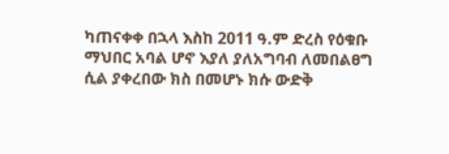ካጠናቀቀ በኋላ እስከ 2011 ዓ.ም ድረስ የዕቁቡ ማህበር አባል ሆኖ እያለ ያለአግባብ ለመበልፀግ ሲል ያቀረበው ክስ በመሆኑ ክሱ ውድቅ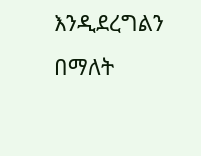እንዲደረግልን በማለት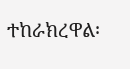ተከራክረዋል፡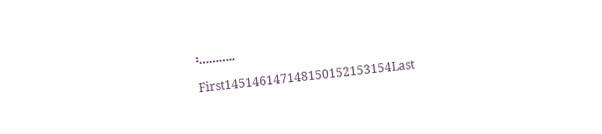፡………..

First145146147148150152153154Last